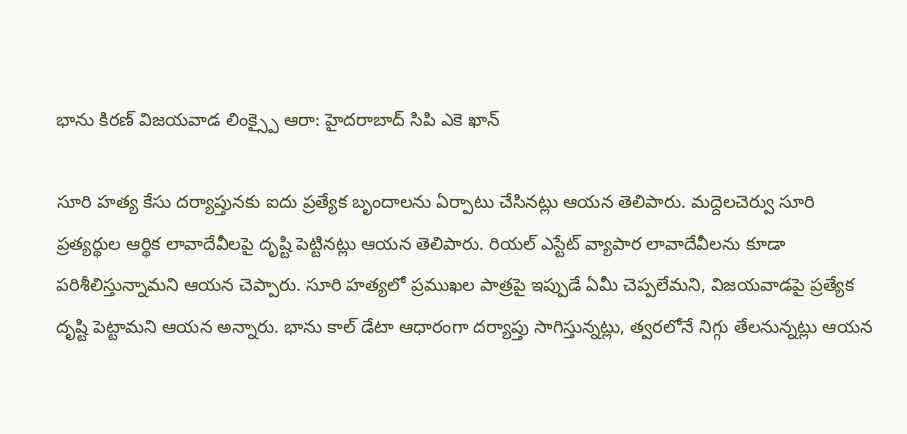భాను కిరణ్ విజయవాడ లింక్స్పై ఆరా: హైదరాబాద్ సిపి ఎకె ఖాన్

సూరి హత్య కేసు దర్యాప్తునకు ఐదు ప్రత్యేక బృందాలను ఏర్పాటు చేసినట్లు ఆయన తెలిపారు. మద్దెలచెర్వు సూరి ప్రత్యర్థుల ఆర్థిక లావాదేవీలపై దృష్టి పెట్టినట్లు ఆయన తెలిపారు. రియల్ ఎస్టేట్ వ్యాపార లావాదేవీలను కూడా పరిశీలిస్తున్నామని ఆయన చెప్పారు. సూరి హత్యలో ప్రముఖల పాత్రపై ఇప్పుడే ఏమీ చెప్పలేమని, విజయవాడపై ప్రత్యేక దృష్టి పెట్టామని ఆయన అన్నారు. భాను కాల్ డేటా ఆధారంగా దర్యాప్తు సాగిస్తున్నట్లు, త్వరలోనే నిగ్గు తేలనున్నట్లు ఆయన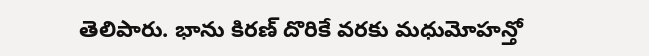తెలిపారు. భాను కిరణ్ దొరికే వరకు మధుమోహన్తో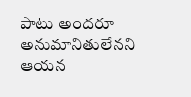పాటు అందరూ అనుమానితులేనని ఆయన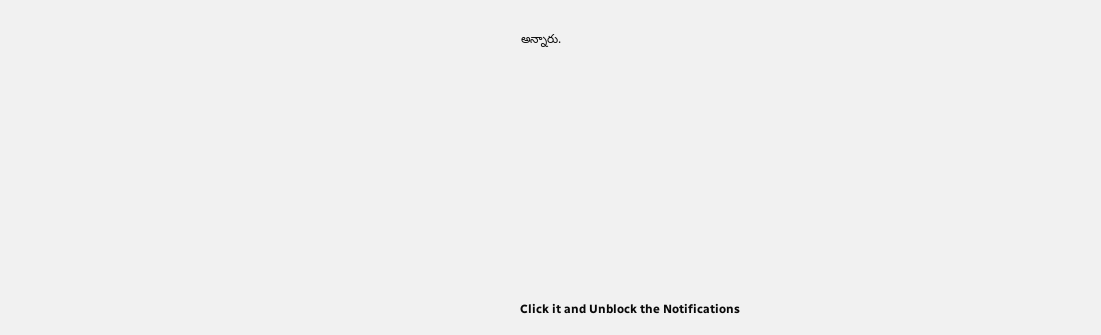అన్నారు.












Click it and Unblock the Notifications